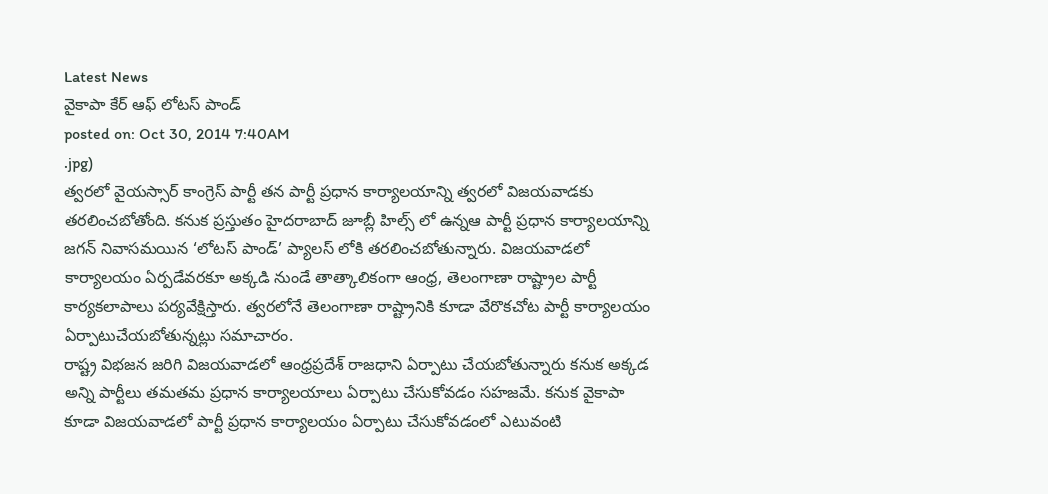Latest News
వైకాపా కేర్ ఆఫ్ లోటస్ పాండ్
posted on: Oct 30, 2014 7:40AM
.jpg)
త్వరలో వైయస్సార్ కాంగ్రెస్ పార్టీ తన పార్టీ ప్రధాన కార్యాలయాన్ని త్వరలో విజయవాడకు తరలించబోతోంది. కనుక ప్రస్తుతం హైదరాబాద్ జూబ్లీ హిల్స్ లో ఉన్నఆ పార్టీ ప్రధాన కార్యాలయాన్ని జగన్ నివాసమయిన ‘లోటస్ పాండ్’ ప్యాలస్ లోకి తరలించబోతున్నారు. విజయవాడలో కార్యాలయం ఏర్పడేవరకూ అక్కడి నుండే తాత్కాలికంగా ఆంధ్ర, తెలంగాణా రాష్ట్రాల పార్టీ కార్యకలాపాలు పర్యవేక్షిస్తారు. త్వరలోనే తెలంగాణా రాష్ట్రానికి కూడా వేరొకచోట పార్టీ కార్యాలయం ఏర్పాటుచేయబోతున్నట్లు సమాచారం.
రాష్ట్ర విభజన జరిగి విజయవాడలో ఆంధ్రప్రదేశ్ రాజధాని ఏర్పాటు చేయబోతున్నారు కనుక అక్కడ అన్ని పార్టీలు తమతమ ప్రధాన కార్యాలయాలు ఏర్పాటు చేసుకోవడం సహజమే. కనుక వైకాపా కూడా విజయవాడలో పార్టీ ప్రధాన కార్యాలయం ఏర్పాటు చేసుకోవడంలో ఎటువంటి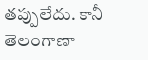తప్పులేదు. కానీ తెలంగాణా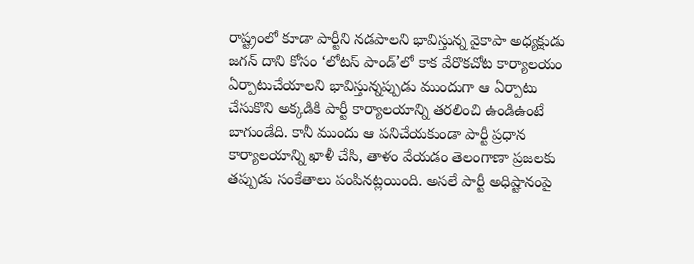రాష్ట్రంలో కూడా పార్టీని నడపాలని భావిస్తున్న వైకాపా అధ్యక్షుడు జగన్ దాని కోసం ‘లోటస్ పాండ్’లో కాక వేరొకచోట కార్యాలయం ఏర్పాటుచేయాలని భావిస్తున్నప్పుడు ముందుగా ఆ ఏర్పాటు చేసుకొని అక్కడికి పార్టీ కార్యాలయాన్ని తరలించి ఉండిఉంటే బాగుండేది. కానీ ముందు ఆ పనిచేయకుండా పార్టీ ప్రధాన కార్యాలయాన్ని ఖాళీ చేసి, తాళం వేయడం తెలంగాణా ప్రజలకు తప్పుడు సంకేతాలు పంపినట్లయింది. అసలే పార్టీ అధిష్టానంపై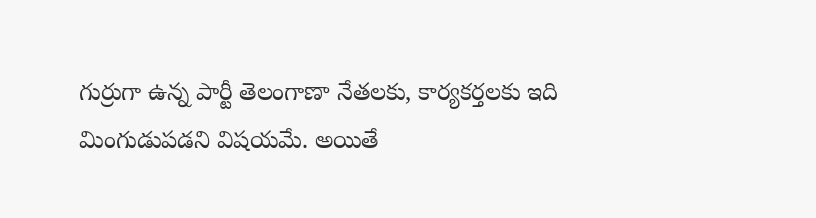గుర్రుగా ఉన్న పార్టీ తెలంగాణా నేతలకు, కార్యకర్తలకు ఇది మింగుడుపడని విషయమే. అయితే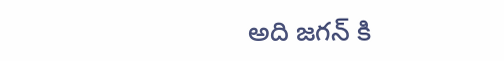అది జగన్ కి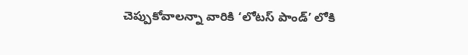చెప్పుకోవాలన్నా వారికి ‘లోటస్ పాండ్’ లోకి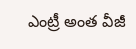ఎంట్రీ అంత వీజీ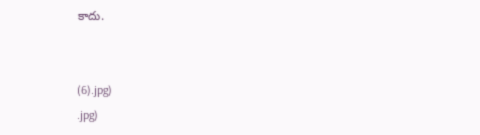కాదు.


(6).jpg)
.jpg)